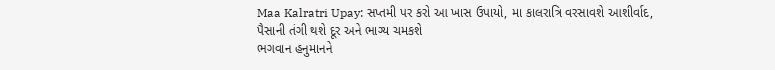Maa Kalratri Upay: સપ્તમી પર કરો આ ખાસ ઉપાયો, મા કાલરાત્રિ વરસાવશે આશીર્વાદ, પૈસાની તંગી થશે દૂર અને ભાગ્ય ચમકશે
ભગવાન હનુમાનને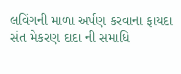લવિંગની માળા અર્પણ કરવાના ફાયદા
સંત મેકરણ દાદા ની સમાધિ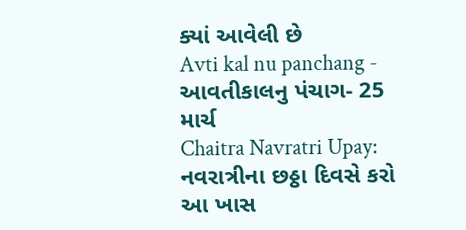ક્યાં આવેલી છે
Avti kal nu panchang - આવતીકાલનુ પંચાગ- 25 માર્ચ
Chaitra Navratri Upay: નવરાત્રીના છઠ્ઠા દિવસે કરો આ ખાસ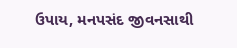ઉપાય, મનપસંદ જીવનસાથી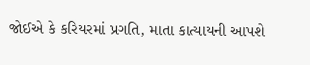જોઈએ કે કરિયરમાં પ્રગતિ, માતા કાત્યાયની આપશે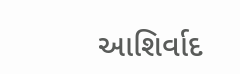આશિર્વાદ